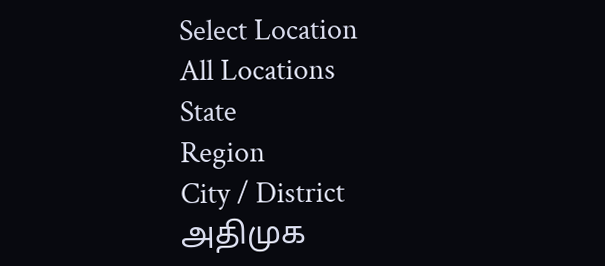Select Location
All Locations
State
Region
City / District
அதிமுக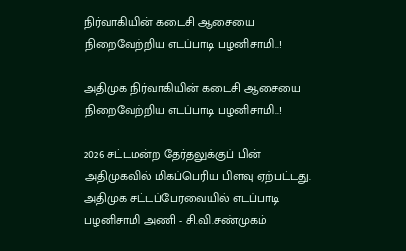நிர்வாகியின் கடைசி ஆசையை நிறைவேற்றிய எடப்பாடி பழனிசாமி..!

அதிமுக நிர்வாகியின் கடைசி ஆசையை நிறைவேற்றிய எடப்பாடி பழனிசாமி..!

2026 சட்டமன்ற தேர்தலுக்குப் பின் அதிமுகவில் மிகப்பெரிய பிளவு ஏற்பட்டது. அதிமுக சட்டப்பேரவையில் எடப்பாடி பழனிசாமி அணி - சி.வி.சண்முகம்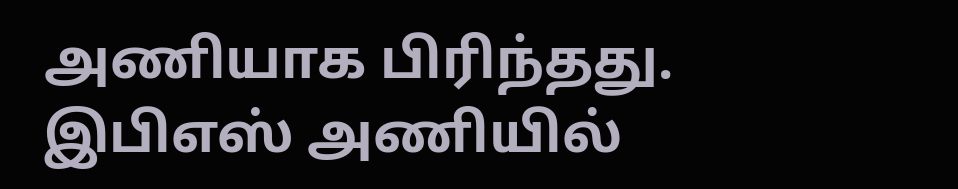அணியாக பிரிந்தது. இபிஎஸ் அணியில்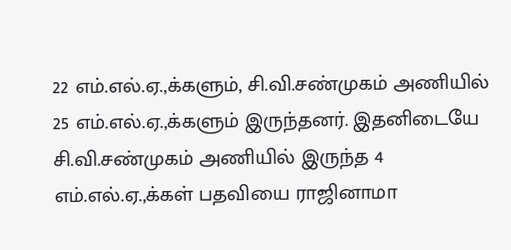22 எம்.எல்.ஏ.,க்களும், சி.வி.சண்முகம் அணியில் 25 எம்.எல்.ஏ.,க்களும் இருந்தனர். இதனிடையே சி.வி.சண்முகம் அணியில் இருந்த 4 எம்.எல்.ஏ.,க்கள் பதவியை ராஜினாமா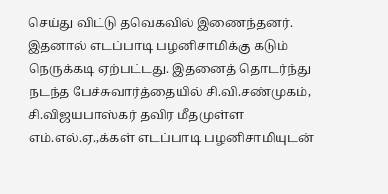செய்து விட்டு தவெகவில் இணைந்தனர். இதனால் எடப்பாடி பழனிசாமிக்கு கடும் நெருக்கடி ஏற்பட்டது. இதனைத் தொடர்ந்து நடந்த பேச்சுவார்த்தையில் சி.வி.சண்முகம், சி.விஜயபாஸ்கர் தவிர மீதமுள்ள எம்.எல்.ஏ.,க்கள் எடப்பாடி பழனிசாமியுடன்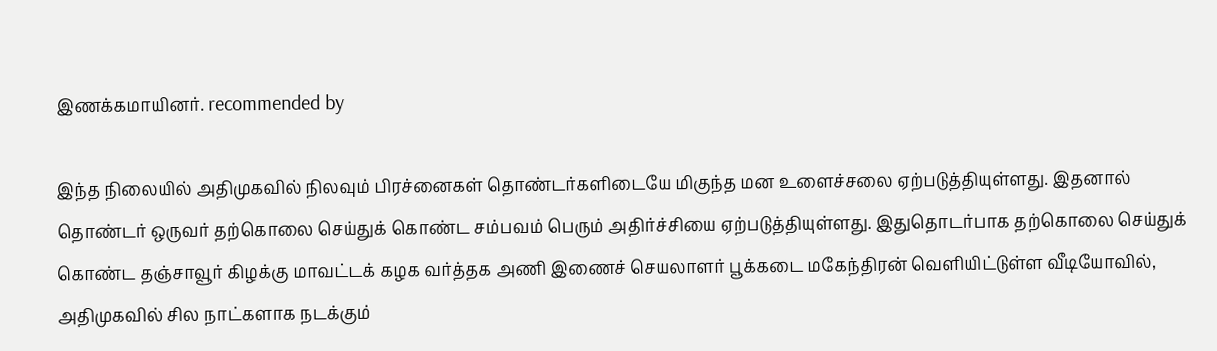இணக்கமாயினர். recommended by

இந்த நிலையில் அதிமுகவில் நிலவும் பிரச்னைகள் தொண்டர்களிடையே மிகுந்த மன உளைச்சலை ஏற்படுத்தியுள்ளது. இதனால் தொண்டர் ஒருவர் தற்கொலை செய்துக் கொண்ட சம்பவம் பெரும் அதிர்ச்சியை ஏற்படுத்தியுள்ளது. இதுதொடர்பாக தற்கொலை செய்துக் கொண்ட தஞ்சாவூர் கிழக்கு மாவட்டக் கழக வர்த்தக அணி இணைச் செயலாளர் பூக்கடை மகேந்திரன் வெளியிட்டுள்ள வீடியோவில், அதிமுகவில் சில நாட்களாக நடக்கும்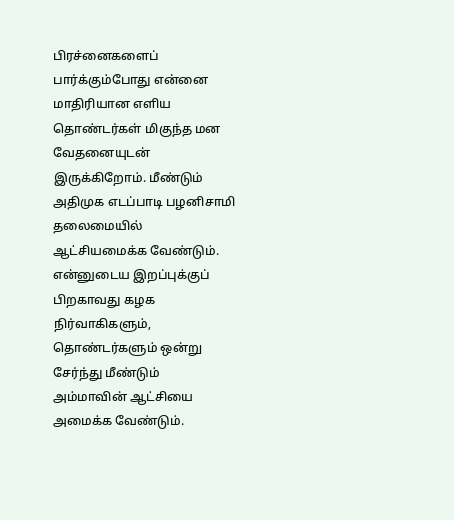பிரச்னைகளைப் பார்க்கும்போது என்னை மாதிரியான எளிய தொண்டர்கள் மிகுந்த மன வேதனையுடன் இருக்கிறோம். மீண்டும் அதிமுக எடப்பாடி பழனிசாமி தலைமையில் ஆட்சியமைக்க வேண்டும். என்னுடைய இறப்புக்குப் பிறகாவது கழக நிர்வாகிகளும், தொண்டர்களும் ஒன்று சேர்ந்து மீண்டும் அம்மாவின் ஆட்சியை அமைக்க வேண்டும்.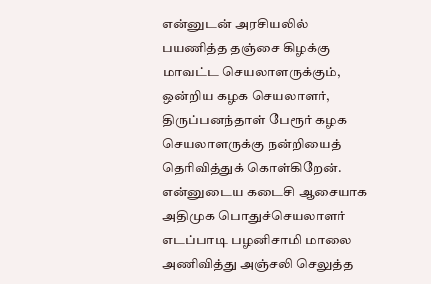என்னுடன் அரசியலில் பயணித்த தஞ்சை கிழக்கு மாவட்ட செயலாளருக்கும், ஒன்றிய கழக செயலாளர், திருப்பனந்தாள் பேரூர் கழக செயலாளருக்கு நன்றியைத் தெரிவித்துக் கொள்கிறேன். என்னுடைய கடைசி ஆசையாக அதிமுக பொதுச்செயலாளர் எடப்பாடி பழனிசாமி மாலை அணிவித்து அஞ்சலி செலுத்த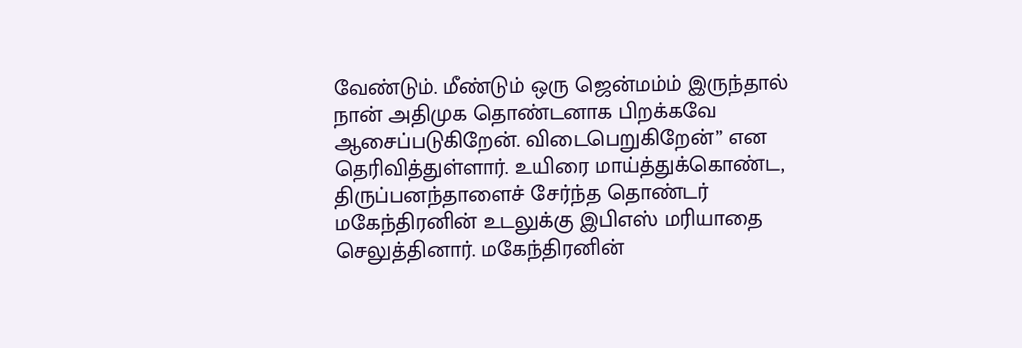வேண்டும். மீண்டும் ஒரு ஜென்மம்ம் இருந்தால் நான் அதிமுக தொண்டனாக பிறக்கவே ஆசைப்படுகிறேன். விடைபெறுகிறேன்” என தெரிவித்துள்ளார். உயிரை மாய்த்துக்கொண்ட, திருப்பனந்தாளைச் சேர்ந்த தொண்டர் மகேந்திரனின் உடலுக்கு இபிஎஸ் மரியாதை செலுத்தினார். மகேந்திரனின்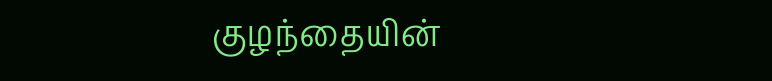குழந்தையின்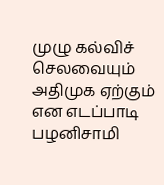முழு கல்விச் செலவையும் அதிமுக ஏற்கும் என எடப்பாடி பழனிசாமி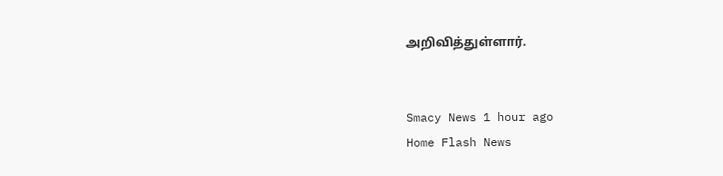அறிவித்துள்ளார்.


Smacy News 1 hour ago
Home Flash News